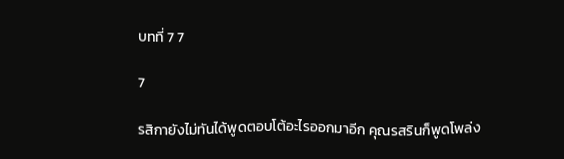บทที่ 7 7

7

รสิกายังไม่ทันได้พูดตอบโต้อะไรออกมาอีก คุณรสรินก็พูดโพล่ง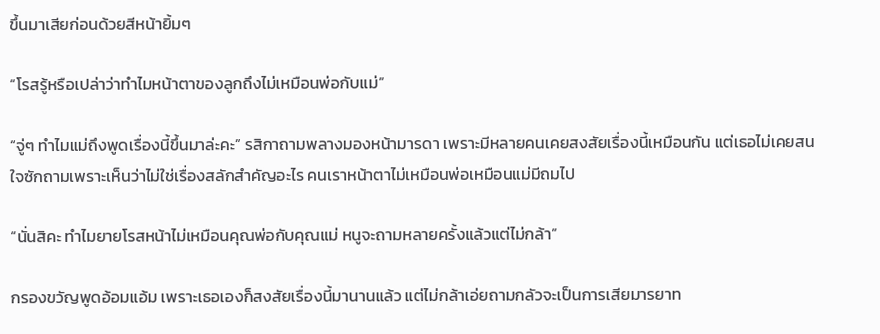ขึ้นมาเสียก่อนด้วยสีหน้ายิ้มๆ

“โรสรู้หรือเปล่าว่าทำไมหน้าตาของลูกถึงไม่เหมือนพ่อกับแม่”

“จู่ๆ ทำไมแม่ถึงพูดเรื่องนี้ขึ้นมาล่ะคะ” รสิกาถามพลางมองหน้ามารดา เพราะมีหลายคนเคยสงสัยเรื่องนี้เหมือนกัน แต่เธอไม่เคยสนใจซักถามเพราะเห็นว่าไม่ใช่เรื่องสลักสำคัญอะไร คนเราหน้าตาไม่เหมือนพ่อเหมือนแม่มีถมไป

“นั่นสิคะ ทำไมยายโรสหน้าไม่เหมือนคุณพ่อกับคุณแม่ หนูจะถามหลายครั้งแล้วแต่ไม่กล้า”

กรองขวัญพูดอ้อมแอ้ม เพราะเธอเองก็สงสัยเรื่องนี้มานานแล้ว แต่ไม่กล้าเอ่ยถามกลัวจะเป็นการเสียมารยาท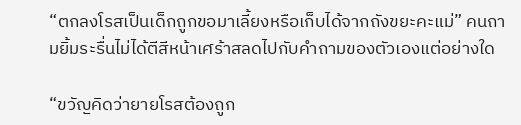“ตกลงโรสเป็นเด็กถูกขอมาเลี้ยงหรือเก็บได้จากถังขยะคะแม่” คนถามยิ้มระรื่นไม่ได้ตีสีหน้าเศร้าสลดไปกับคำถามของตัวเองแต่อย่างใด

“ขวัญคิดว่ายายโรสต้องถูก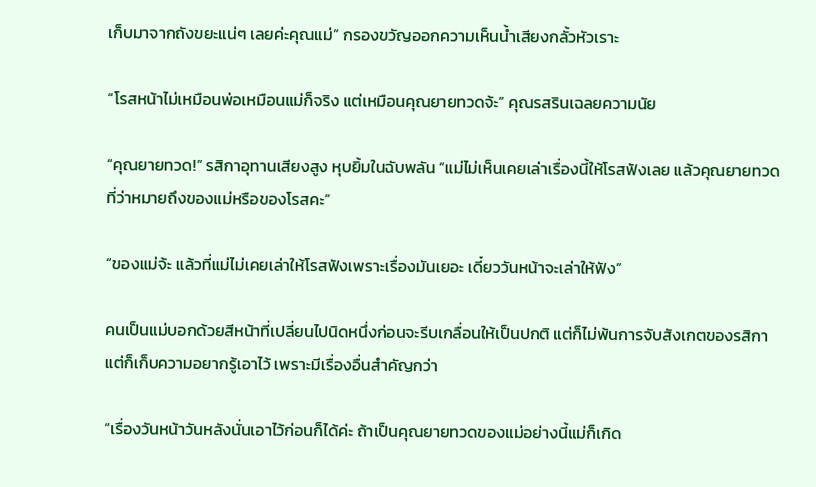เก็บมาจากถังขยะแน่ๆ เลยค่ะคุณแม่” กรองขวัญออกความเห็นน้ำเสียงกลั้วหัวเราะ

“โรสหน้าไม่เหมือนพ่อเหมือนแม่ก็จริง แต่เหมือนคุณยายทวดจ้ะ” คุณรสรินเฉลยความนัย

“คุณยายทวด!” รสิกาอุทานเสียงสูง หุบยิ้มในฉับพลัน “แม่ไม่เห็นเคยเล่าเรื่องนี้ให้โรสฟังเลย แล้วคุณยายทวดที่ว่าหมายถึงของแม่หรือของโรสคะ”

“ของแม่จ้ะ แล้วที่แม่ไม่เคยเล่าให้โรสฟังเพราะเรื่องมันเยอะ เดี๋ยววันหน้าจะเล่าให้ฟัง”

คนเป็นแม่บอกด้วยสีหน้าที่เปลี่ยนไปนิดหนึ่งก่อนจะรีบเกลื่อนให้เป็นปกติ แต่ก็ไม่พ้นการจับสังเกตของรสิกาแต่ก็เก็บความอยากรู้เอาไว้ เพราะมีเรื่องอื่นสำคัญกว่า

“เรื่องวันหน้าวันหลังนั่นเอาไว้ก่อนก็ได้ค่ะ ถ้าเป็นคุณยายทวดของแม่อย่างนี้แม่ก็เกิด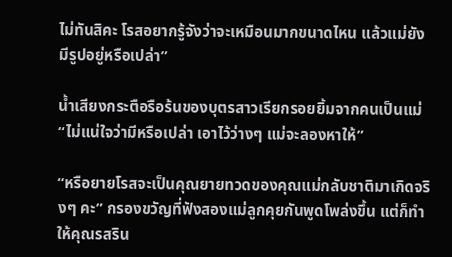ไม่ทันสิคะ โรสอยากรู้จังว่าจะเหมือนมากขนาดไหน แล้วแม่ยังมีรูปอยู่หรือเปล่า”

น้ำเสียงกระตือรือร้นของบุตรสาวเรียกรอยยิ้มจากคนเป็นแม่ “ไม่แน่ใจว่ามีหรือเปล่า เอาไว้ว่างๆ แม่จะลองหาให้”

“หรือยายโรสจะเป็นคุณยายทวดของคุณแม่กลับชาติมาเกิดจริงๆ คะ” กรองขวัญที่ฟังสองแม่ลูกคุยกันพูดโพล่งขึ้น แต่ก็ทำให้คุณรสริน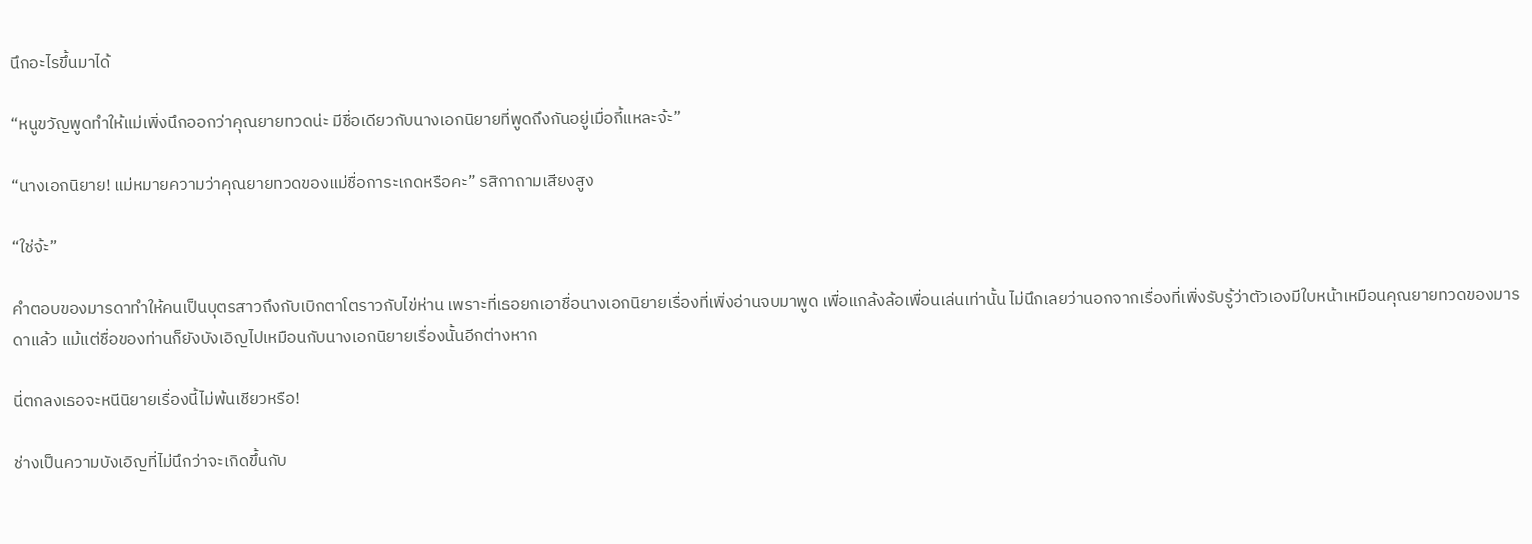นึกอะไรขึ้นมาได้

“หนูขวัญพูดทำให้แม่เพิ่งนึกออกว่าคุณยายทวดน่ะ มีชื่อเดียวกับนางเอกนิยายที่พูดถึงกันอยู่เมื่อกี้แหละจ้ะ”

“นางเอกนิยาย! แม่หมายความว่าคุณยายทวดของแม่ชื่อการะเกดหรือคะ” รสิกาถามเสียงสูง

“ใช่จ้ะ”

คำตอบของมารดาทำให้คนเป็นบุตรสาวถึงกับเบิกตาโตราวกับไข่ห่าน เพราะที่เธอยกเอาชื่อนางเอกนิยายเรื่องที่เพิ่งอ่านจบมาพูด เพื่อแกล้งล้อเพื่อนเล่นเท่านั้น ไม่นึกเลยว่านอกจากเรื่องที่เพิ่งรับรู้ว่าตัวเองมีใบหน้าเหมือนคุณยายทวดของมารดาแล้ว แม้แต่ชื่อของท่านก็ยังบังเอิญไปเหมือนกับนางเอกนิยายเรื่องนั้นอีกต่างหาก

นี่ตกลงเธอจะหนีนิยายเรื่องนี้ไม่พ้นเชียวหรือ!

ช่างเป็นความบังเอิญที่ไม่นึกว่าจะเกิดขึ้นกับ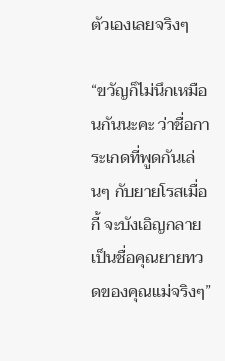ตัวเองเลยจริงๆ

“ขวัญก็ไม่นึกเหมือนกันนะคะ ว่าชื่อการะเกดที่พูดกันเล่นๆ กับยายโรสเมื่อกี้ จะบังเอิญกลายเป็นชื่อคุณยายทวดของคุณแม่จริงๆ”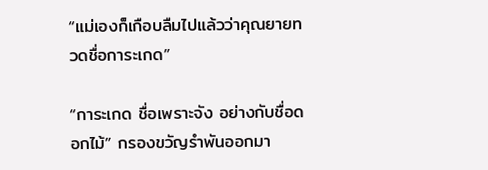“แม่เองก็เกือบลืมไปแล้วว่าคุณยายทวดชื่อการะเกด”

“การะเกด ชื่อเพราะจัง อย่างกับชื่อดอกไม้” กรองขวัญรำพันออกมา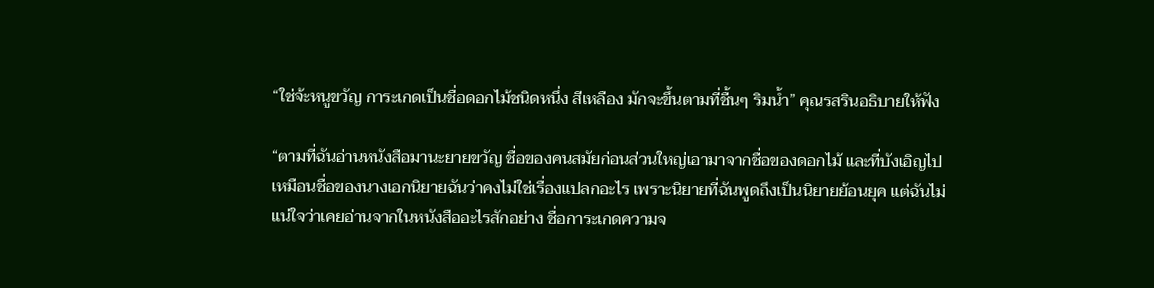“ใช่จ้ะหนูขวัญ การะเกดเป็นชื่อดอกไม้ชนิดหนึ่ง สีเหลือง มักจะขึ้นตามที่ชื้นๆ ริมน้ำ” คุณรสรินอธิบายให้ฟัง

“ตามที่ฉันอ่านหนังสือมานะยายขวัญ ชื่อของคนสมัยก่อนส่วนใหญ่เอามาจากชื่อของดอกไม้ และที่บังเอิญไปเหมือนชื่อของนางเอกนิยายฉันว่าคงไม่ใช่เรื่องแปลกอะไร เพราะนิยายที่ฉันพูดถึงเป็นนิยายย้อนยุค แต่ฉันไม่แน่ใจว่าเคยอ่านจากในหนังสืออะไรสักอย่าง ชื่อการะเกดความจ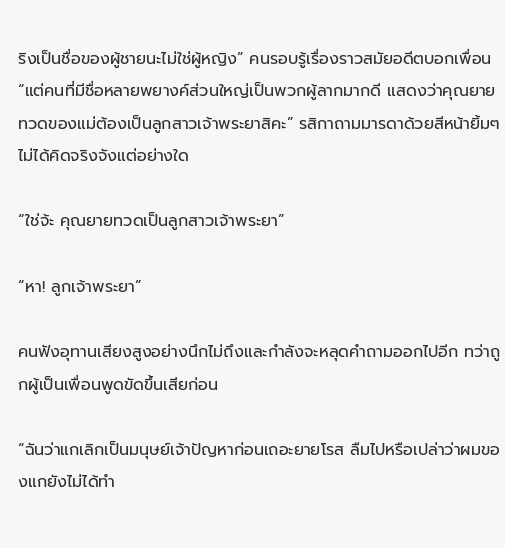ริงเป็นชื่อของผู้ชายนะไม่ใช่ผู้หญิง” คนรอบรู้เรื่องราวสมัยอดีตบอกเพื่อน “แต่คนที่มีชื่อหลายพยางค์ส่วนใหญ่เป็นพวกผู้ลากมากดี แสดงว่าคุณยายทวดของแม่ต้องเป็นลูกสาวเจ้าพระยาสิคะ” รสิกาถามมารดาด้วยสีหน้ายิ้มๆ ไม่ได้คิดจริงจังแต่อย่างใด

“ใช่จ้ะ คุณยายทวดเป็นลูกสาวเจ้าพระยา”

“หา! ลูกเจ้าพระยา”

คนฟังอุทานเสียงสูงอย่างนึกไม่ถึงและกำลังจะหลุดคำถามออกไปอีก ทว่าถูกผู้เป็นเพื่อนพูดขัดขึ้นเสียก่อน

“ฉันว่าแกเลิกเป็นมนุษย์เจ้าปัญหาก่อนเถอะยายโรส ลืมไปหรือเปล่าว่าผมของแกยังไม่ได้ทำ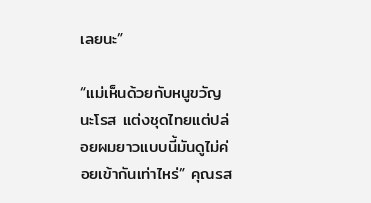เลยนะ”

“แม่เห็นด้วยกับหนูขวัญนะโรส แต่งชุดไทยแต่ปล่อยผมยาวแบบนี้มันดูไม่ค่อยเข้ากันเท่าไหร่” คุณรส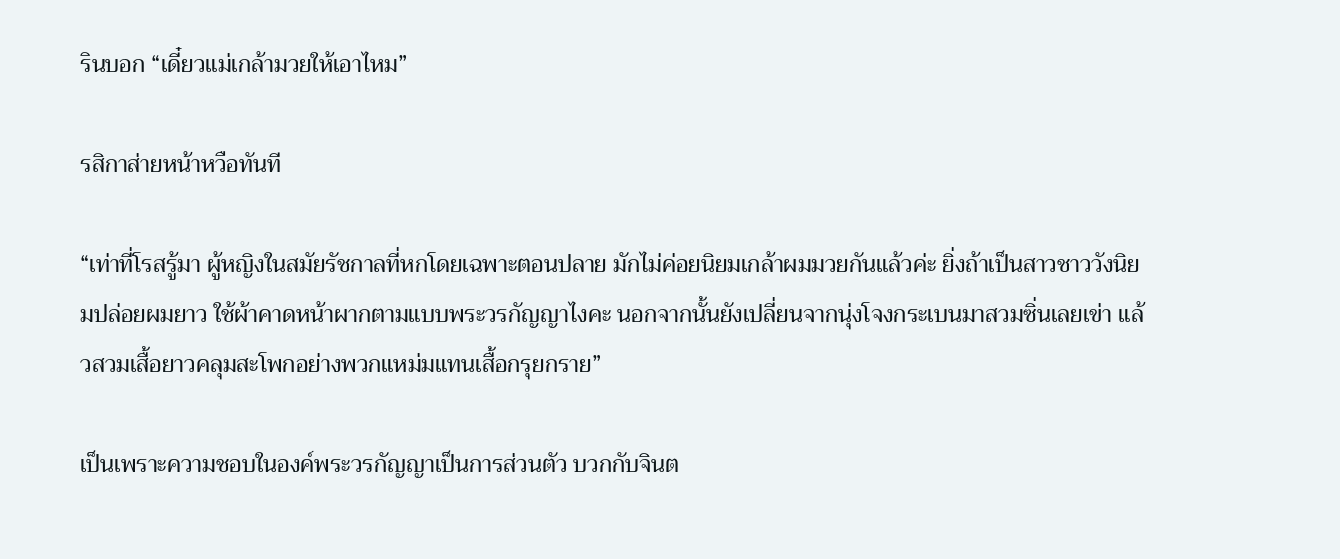รินบอก “เดี๋ยวแม่เกล้ามวยให้เอาไหม”

รสิกาส่ายหน้าหวือทันที

“เท่าที่โรสรู้มา ผู้หญิงในสมัยรัชกาลที่หกโดยเฉพาะตอนปลาย มักไม่ค่อยนิยมเกล้าผมมวยกันแล้วค่ะ ยิ่งถ้าเป็นสาวชาววังนิยมปล่อยผมยาว ใช้ผ้าคาดหน้าผากตามแบบพระวรกัญญาไงคะ นอกจากนั้นยังเปลี่ยนจากนุ่งโจงกระเบนมาสวมซิ่นเลยเข่า แล้วสวมเสื้อยาวคลุมสะโพกอย่างพวกแหม่มแทนเสื้อกรุยกราย”

เป็นเพราะความชอบในองค์พระวรกัญญาเป็นการส่วนตัว บวกกับจินต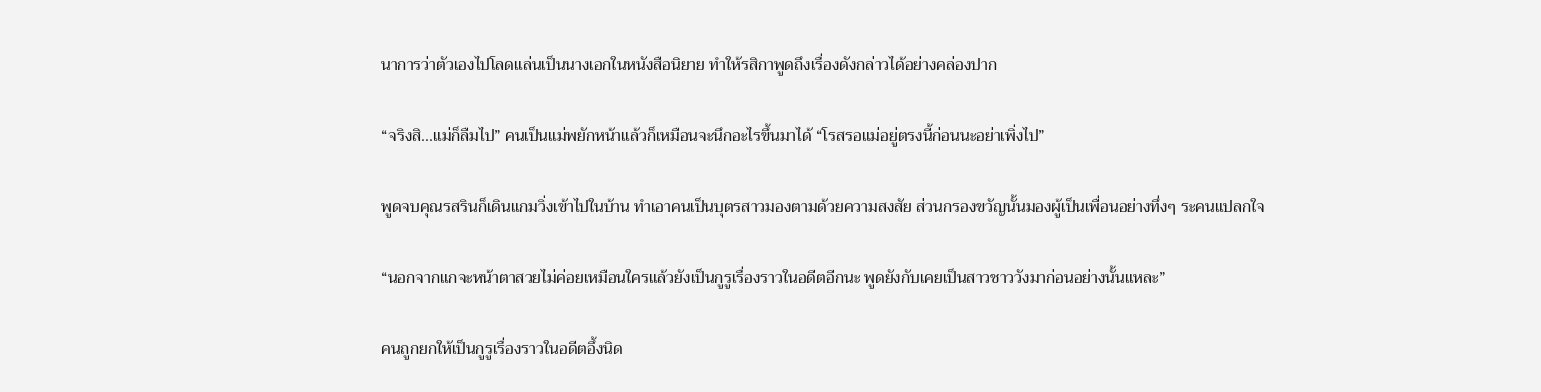นาการว่าตัวเองไปโลดแล่นเป็นนางเอกในหนังสือนิยาย ทำให้รสิกาพูดถึงเรื่องดังกล่าวได้อย่างคล่องปาก

“จริงสิ...แม่ก็ลืมไป” คนเป็นแม่พยักหน้าแล้วก็เหมือนจะนึกอะไรขึ้นมาได้ “โรสรอแม่อยู่ตรงนี้ก่อนนะอย่าเพิ่งไป”

พูดจบคุณรสรินก็เดินแกมวิ่งเข้าไปในบ้าน ทำเอาคนเป็นบุตรสาวมองตามด้วยความสงสัย ส่วนกรองขวัญนั้นมองผู้เป็นเพื่อนอย่างทึ่งๆ ระคนแปลกใจ

“นอกจากแกจะหน้าตาสวยไม่ค่อยเหมือนใครแล้วยังเป็นกูรูเรื่องราวในอดีตอีกนะ พูดยังกับเคยเป็นสาวชาววังมาก่อนอย่างนั้นแหละ”

คนถูกยกให้เป็นกูรูเรื่องราวในอดีตอึ้งนิด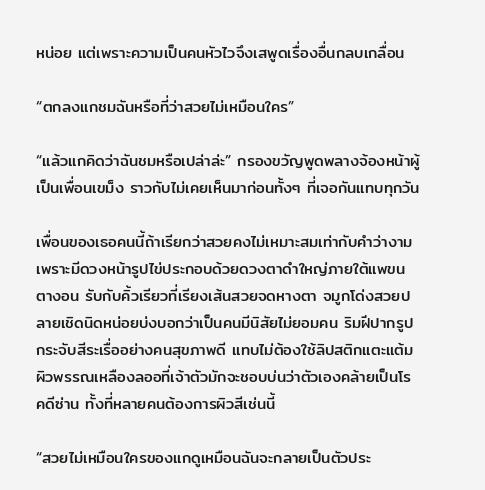หน่อย แต่เพราะความเป็นคนหัวไวจึงเสพูดเรื่องอื่นกลบเกลื่อน

“ตกลงแกชมฉันหรือที่ว่าสวยไม่เหมือนใคร”

“แล้วแกคิดว่าฉันชมหรือเปล่าล่ะ” กรองขวัญพูดพลางจ้องหน้าผู้เป็นเพื่อนเขม็ง ราวกับไม่เคยเห็นมาก่อนทั้งๆ ที่เจอกันแทบทุกวัน

เพื่อนของเธอคนนี้ถ้าเรียกว่าสวยคงไม่เหมาะสมเท่ากับคำว่างาม เพราะมีดวงหน้ารูปไข่ประกอบด้วยดวงตาดำใหญ่ภายใต้แพขนตางอน รับกับคิ้วเรียวที่เรียงเส้นสวยจดหางตา จมูกโด่งสวยปลายเชิดนิดหน่อยบ่งบอกว่าเป็นคนมีนิสัยไม่ยอมคน ริมฝีปากรูปกระจับสีระเรื่ออย่างคนสุขภาพดี แทบไม่ต้องใช้ลิปสติกแตะแต้ม ผิวพรรณเหลืองลออที่เจ้าตัวมักจะชอบบ่นว่าตัวเองคล้ายเป็นโรคดีซ่าน ทั้งที่หลายคนต้องการผิวสีเช่นนี้

“สวยไม่เหมือนใครของแกดูเหมือนฉันจะกลายเป็นตัวประ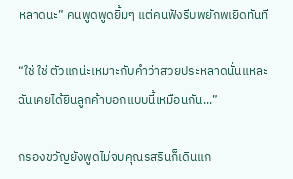หลาดนะ” คนพูดพูดยิ้มๆ แต่คนฟังรีบพยักพเยิดทันที

“ใช่ ใช่ ตัวแกน่ะเหมาะกับคำว่าสวยประหลาดนั่นแหละ ฉันเคยได้ยินลูกค้าบอกแบบนี้เหมือนกัน...”

กรองขวัญยังพูดไม่จบคุณรสรินก็เดินแก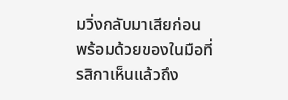มวิ่งกลับมาเสียก่อน พร้อมด้วยของในมือที่รสิกาเห็นแล้วถึง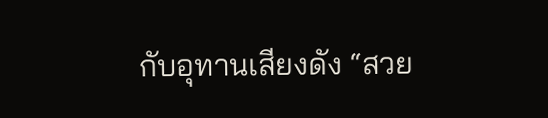กับอุทานเสียงดัง “สวย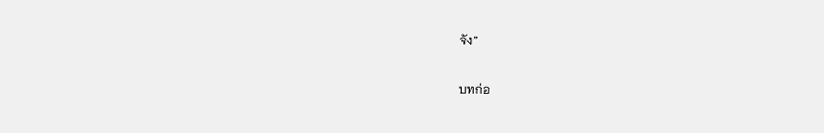จัง”

บทก่อ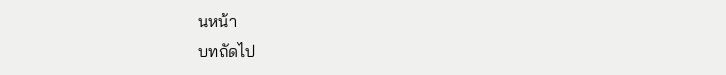นหน้า
บทถัดไป